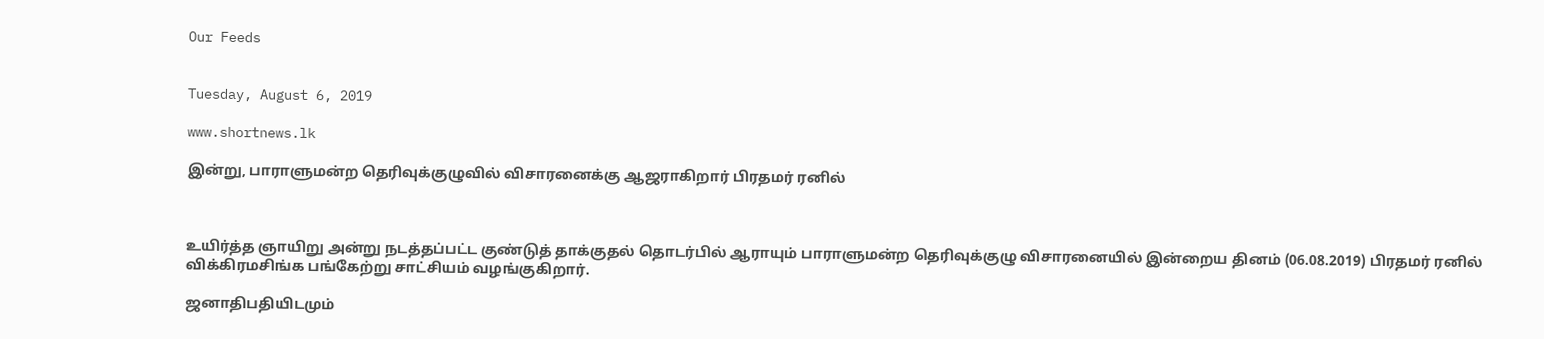Our Feeds


Tuesday, August 6, 2019

www.shortnews.lk

இன்று, பாராளுமன்ற தெரிவுக்குழுவில் விசாரனைக்கு ஆஜராகிறார் பிரதமர் ரனில்



உயிர்த்த ஞாயிறு அன்று நடத்தப்பட்ட குண்டுத் தாக்குதல் தொடர்பில் ஆராயும் பாராளுமன்ற தெரிவுக்குழு விசாரனையில் இன்றைய தினம் (06.08.2019) பிரதமர் ரனில் விக்கிரமசிங்க பங்கேற்று சாட்சியம் வழங்குகிறார்.

ஜனாதிபதியிடமும்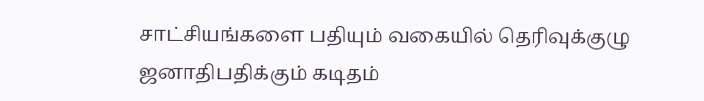சாட்சியங்களை பதியும் வகையில் தெரிவுக்குழு ஜனாதிபதிக்கும் கடிதம்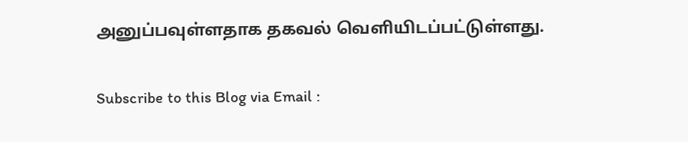அனுப்பவுள்ளதாக தகவல் வெளியிடப்பட்டுள்ளது.


Subscribe to this Blog via Email :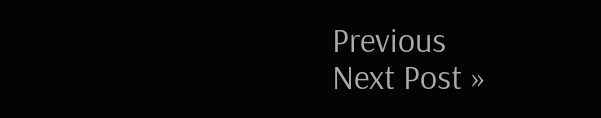Previous
Next Post »